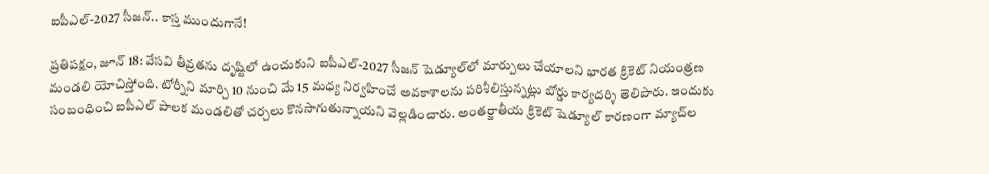ఐపీఎల్-2027 సీజన్.. కాస్త ముందుగానే!

ప్రతిపక్షం, జూన్ 18: వేసవి తీవ్రతను దృష్టిలో ఉంచుకుని ఐపీఎల్-2027 సీజన్ షెడ్యూల్‌లో మార్పులు చేయాలని భారత క్రికెట్ నియంత్రణ మండలి యోచిస్తోంది. టోర్నీని మార్చి 10 నుంచి మే 15 మధ్య నిర్వహించే అవకాశాలను పరిశీలిస్తున్నట్లు బోర్డు కార్యదర్శి తెలిపారు. ఇందుకు సంబంధించి ఐపీఎల్ పాలక మండలితో చర్చలు కొనసాగుతున్నాయని వెల్లడించారు. అంతర్జాతీయ క్రికెట్ షెడ్యూల్ కారణంగా మ్యాచ్‌ల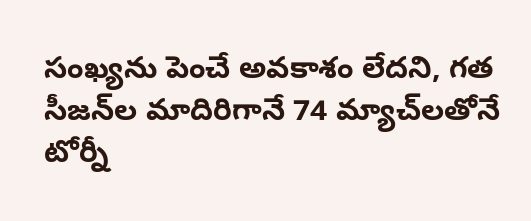సంఖ్యను పెంచే అవకాశం లేదని, గత సీజన్‌ల మాదిరిగానే 74 మ్యాచ్‌లతోనే టోర్నీ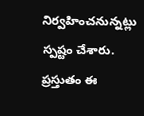నిర్వహించనున్నట్లు స్పష్టం చేశారు. ప్రస్తుతం ఈ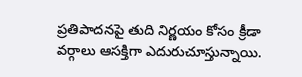ప్రతిపాదనపై తుది నిర్ణయం కోసం క్రీడా వర్గాలు ఆసక్తిగా ఎదురుచూస్తున్నాయి.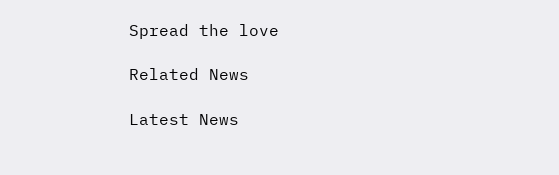Spread the love

Related News

Latest News